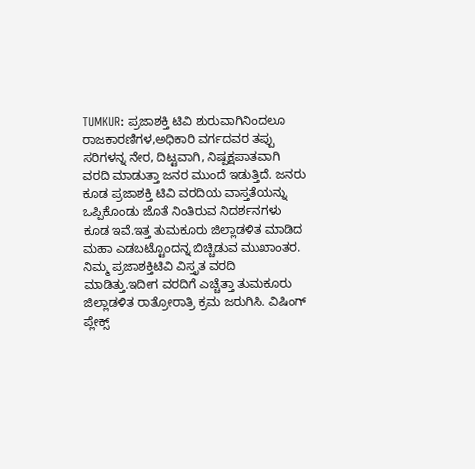TUMKUR: ಪ್ರಜಾಶಕ್ತಿ ಟಿವಿ ಶುರುವಾಗಿನಿಂದಲೂ ರಾಜಕಾರಣಿಗಳ,ಅಧಿಕಾರಿ ವರ್ಗದವರ ತಪ್ಪು ಸರಿಗಳನ್ನ ನೇರ, ದಿಟ್ಟವಾಗಿ, ನಿಷ್ಪಕ್ಷಪಾತವಾಗಿ ವರದಿ ಮಾಡುತ್ತಾ ಜನರ ಮುಂದೆ ಇಡುತ್ತಿದೆ. ಜನರು ಕೂಡ ಪ್ರಜಾಶಕ್ತಿ ಟಿವಿ ವರದಿಯ ವಾಸ್ತತೆಯನ್ನು ಒಪ್ಪಿಕೊಂಡು ಜೊತೆ ನಿಂತಿರುವ ನಿದರ್ಶನಗಳು ಕೂಡ ಇವೆ.ಇತ್ತ ತುಮಕೂರು ಜಿಲ್ಲಾಡಳಿತ ಮಾಡಿದ ಮಹಾ ಎಡಬಟ್ಟೊಂದನ್ನ ಬಿಚ್ಚಿಡುವ ಮುಖಾಂತರ. ನಿಮ್ಮ ಪ್ರಜಾಶಕ್ತಿಟಿವಿ ವಿಸ್ತೃತ ವರದಿ ಮಾಡಿತ್ತು.ಇದೀಗ ವರದಿಗೆ ಎಚ್ಚೆತ್ತಾ ತುಮಕೂರು ಜಿಲ್ಲಾಡಳಿತ ರಾತ್ರೋರಾತ್ರಿ ಕ್ರಮ ಜರುಗಿಸಿ. ವಿಷಿಂಗ್ ಪ್ಲೇಕ್ಸ್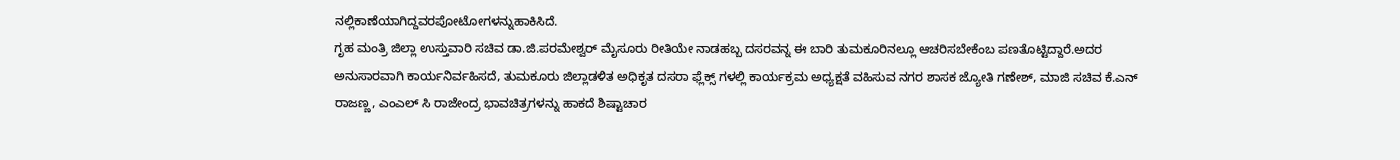ನಲ್ಲಿಕಾಣೆಯಾಗಿದ್ದವರಪೋಟೋಗಳನ್ನುಹಾಕಿಸಿದೆ.
ಗೃಹ ಮಂತ್ರಿ ಜಿಲ್ಲಾ ಉಸ್ತುವಾರಿ ಸಚಿವ ಡಾ.ಜಿ.ಪರಮೇಶ್ವರ್ ಮೈಸೂರು ರೀತಿಯೇ ನಾಡಹಬ್ಬ ದಸರವನ್ನ ಈ ಬಾರಿ ತುಮಕೂರಿನಲ್ಲೂ ಆಚರಿಸಬೇಕೆಂಬ ಪಣತೊಟ್ಟಿದ್ದಾರೆ.ಅದರ ಅನುಸಾರವಾಗಿ ಕಾರ್ಯನಿರ್ವಹಿಸದೆ, ತುಮಕೂರು ಜಿಲ್ಲಾಡಳಿತ ಅಧಿಕೃತ ದಸರಾ ಫ್ಲೆಕ್ಸ್ ಗಳಲ್ಲಿ ಕಾರ್ಯಕ್ರಮ ಅಧ್ಯಕ್ಷತೆ ವಹಿಸುವ ನಗರ ಶಾಸಕ ಜ್ಯೋತಿ ಗಣೇಶ್, ಮಾಜಿ ಸಚಿವ ಕೆ.ಎನ್ ರಾಜಣ್ಣ, ಎಂಎಲ್ ಸಿ ರಾಜೇಂದ್ರ ಭಾವಚಿತ್ರಗಳನ್ನು ಹಾಕದೆ ಶಿಷ್ಟಾಚಾರ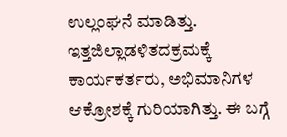ಉಲ್ಲಂಘನೆ ಮಾಡಿತ್ತು. ಇತ್ತಜಿಲ್ಲಾಡಳಿತದಕ್ರಮಕ್ಕೆ ಕಾರ್ಯಕರ್ತರು, ಅಭಿಮಾನಿಗಳ ಆಕ್ರೋಶಕ್ಕೆ ಗುರಿಯಾಗಿತ್ತು. ಈ ಬಗ್ಗೆ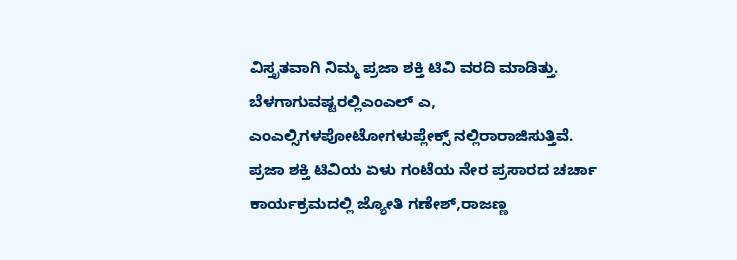ವಿಸ್ತೃತವಾಗಿ ನಿಮ್ಮ ಪ್ರಜಾ ಶಕ್ತಿ ಟಿವಿ ವರದಿ ಮಾಡಿತ್ತು. ಬೆಳಗಾಗುವಷ್ಟರಲ್ಲಿಎಂಎಲ್ ಎ, ಎಂಎಲ್ಸಿಗಳಪೋಟೋಗಳುಪ್ಲೇಕ್ಸ್ ನಲ್ಲಿರಾರಾಜಿಸುತ್ತಿವೆ.
ಪ್ರಜಾ ಶಕ್ತಿ ಟಿವಿಯ ಏಳು ಗಂಟೆಯ ನೇರ ಪ್ರಸಾರದ ಚರ್ಚಾ ಕಾರ್ಯಕ್ರಮದಲ್ಲಿ ಜ್ಯೋತಿ ಗಣೇಶ್,ರಾಜಣ್ಣ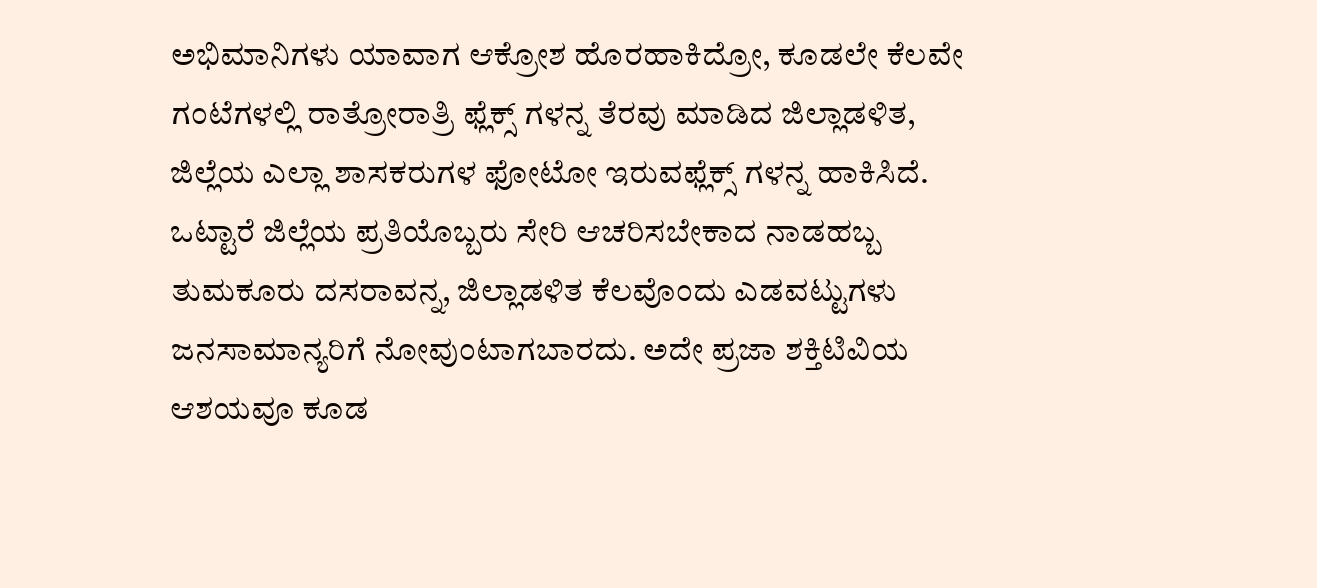ಅಭಿಮಾನಿಗಳು ಯಾವಾಗ ಆಕ್ರೋಶ ಹೊರಹಾಕಿದ್ರೋ, ಕೂಡಲೇ ಕೆಲವೇ ಗಂಟೆಗಳಲ್ಲಿ ರಾತ್ರೋರಾತ್ರಿ ಫ್ಲೆಕ್ಸ್ ಗಳನ್ನ ತೆರವು ಮಾಡಿದ ಜಿಲ್ಲಾಡಳಿತ, ಜಿಲ್ಲೆಯ ಎಲ್ಲಾ ಶಾಸಕರುಗಳ ಫೋಟೋ ಇರುವಫ್ಲೆಕ್ಸ್ ಗಳನ್ನ ಹಾಕಿಸಿದೆ.
ಒಟ್ಟಾರೆ ಜಿಲ್ಲೆಯ ಪ್ರತಿಯೊಬ್ಬರು ಸೇರಿ ಆಚರಿಸಬೇಕಾದ ನಾಡಹಬ್ಬ ತುಮಕೂರು ದಸರಾವನ್ನ, ಜಿಲ್ಲಾಡಳಿತ ಕೆಲವೊಂದು ಎಡವಟ್ಟುಗಳು ಜನಸಾಮಾನ್ಯರಿಗೆ ನೋವುಂಟಾಗಬಾರದು. ಅದೇ ಪ್ರಜಾ ಶಕ್ತಿಟಿವಿಯ ಆಶಯವೂ ಕೂಡ